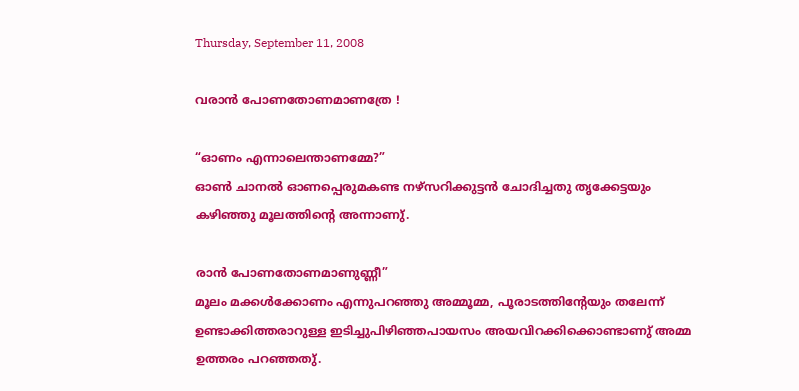Thursday, September 11, 2008

വരാന്‍ പോണതോണമാണത്രേ !

“ഓണം എന്നാലെന്താണമ്മേ?”
ഓണ്‍ ചാനല്‍ ഓണപ്പെരുമകണ്ട നഴ്‌സറിക്കുട്ടന്‍ ചോദിച്ചതു തൃക്കേട്ടയും കഴിഞ്ഞു മൂലത്തിന്റെ അന്നാണു്.

രാന്‍ പോണതോണമാണുണ്ണീ”
മൂലം മക്കള്‍ക്കോണം എന്നുപറഞ്ഞു അമ്മൂമ്മ, പൂരാടത്തിന്റേയും തലേന്ന് ഉണ്ടാക്കിത്തരാറുള്ള ഇടിച്ചുപിഴിഞ്ഞപായസം അയവിറക്കിക്കൊണ്ടാണു് അമ്മ ഉത്തരം പറഞ്ഞതു്.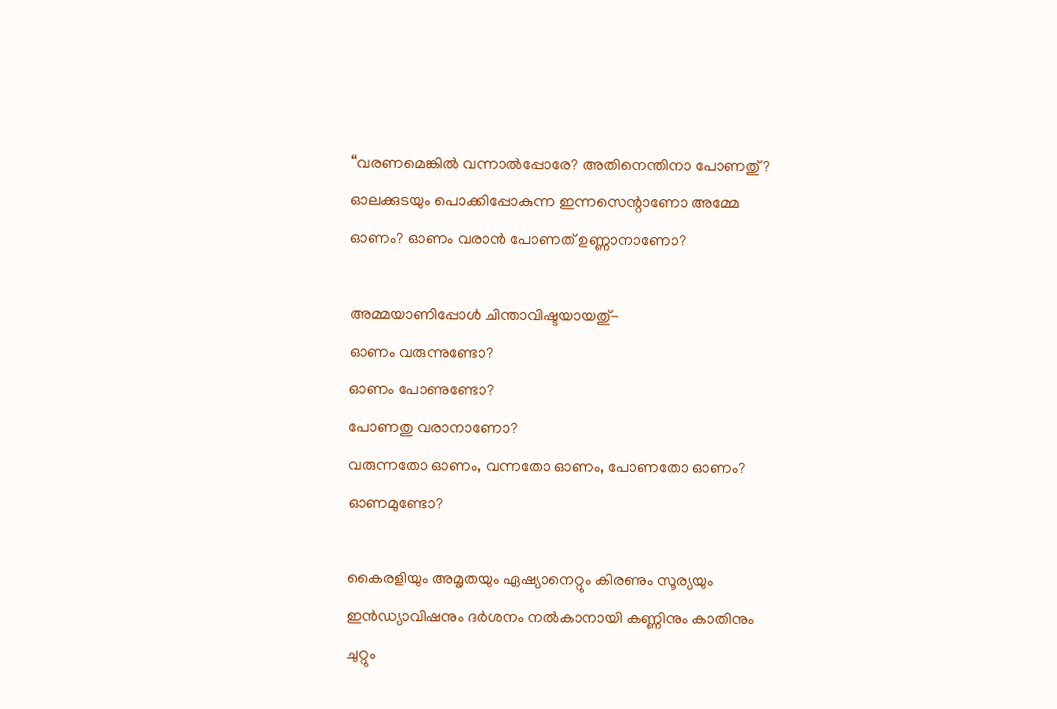“വരണമെങ്കില്‍ വന്നാല്‍പ്പോരേ? അതിനെന്തിനാ പോണതു്? ഓലക്കുടയും പൊക്കിപ്പോകുന്ന ഇന്നസെന്റാണോ അമ്മേ ഓണം? ഓണം വരാന്‍ പോണത് ഉണ്ണാനാണോ?

അമ്മയാണിപ്പോള്‍ ചിന്താവിഷ്ടയായതു്-
ഓണം വരുന്നുണ്ടോ?
ഓണം പോണുണ്ടോ?
പോണതു വരാനാണോ?
വരുന്നതോ ഓണം, വന്നതോ ഓണം, പോണതോ ഓണം?
ഓണമുണ്ടോ?

കൈരളിയും അമൃതയും ഏഷ്യാനെറ്റും കിരണും സൂര്യയും ഇന്‍ഡ്യാവിഷനും ദര്‍ശനം നല്‍കാനായി കണ്ണിനും കാതിനും ചുറ്റും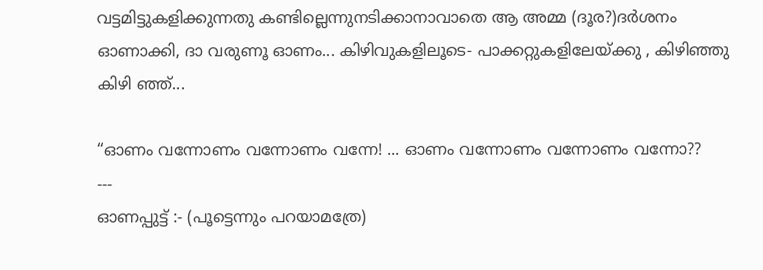വട്ടമിട്ടുകളിക്കുന്നതു കണ്ടില്ലെന്നുനടിക്കാനാവാതെ ആ അമ്മ (ദൂര?)ദര്‍ശനം ഓണാക്കി, ദാ വരുണൂ ഓണം... കിഴിവുകളിലൂടെ- പാക്കറ്റുകളിലേയ്ക്കു , കിഴിഞ്ഞു കിഴി ഞ്ഞ്‍...

“ഓണം വന്നോണം വന്നോണം വന്നേ! ... ഓണം വന്നോണം വന്നോണം വന്നോ??
---
ഓണപ്പുട്ട് :- (പൂട്ടെന്നും പറയാമത്രേ)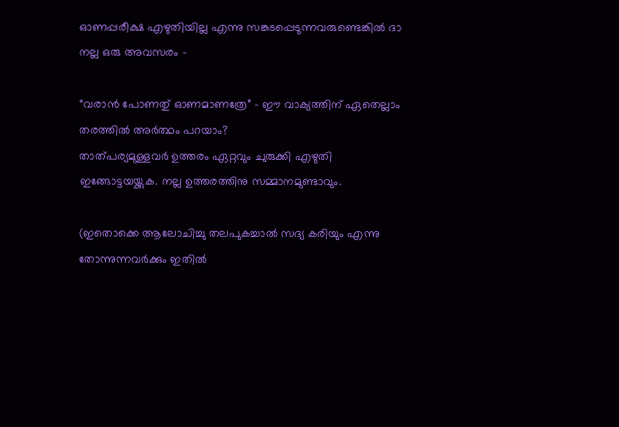ഓണപ്പരീക്ഷ എഴുതിയില്ല എന്നു സങ്കടപ്പെടുന്നവരുണ്ടെങ്കില്‍ ദാ നല്ല ഒരു അവസരം -

“വരാന്‍ പോണതു് ഓണമാണത്രേ” - ഈ വാക്യത്തിന് ഏതെല്ലാം തരത്തില്‍ അര്‍ത്ഥം പറയാം?
താത്പര്യമുള്ളവര്‍ ഉത്തരം ഏറ്റവും ചുരുക്കി എഴുതി ഇങ്ങോട്ടയയ്ക്കുക. നല്ല ഉത്തരത്തിനു സമ്മാനമുണ്ടാവും.

(ഇതൊക്കെ ആലോചിച്ചു തലപുകച്ചാല്‍ സദ്യ കരിയും എന്നു തോന്നുന്നവര്‍ക്കും ഇതില്‍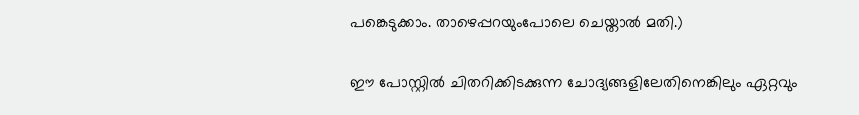പങ്കെടുക്കാം. താഴെപ്പറയും‌പോലെ ചെയ്താല്‍ മതി.)

ഈ പോസ്റ്റില്‍ ചിതറിക്കിടക്കുന്ന ചോദ്യങ്ങളിലേതിനെങ്കിലും ഏറ്റവും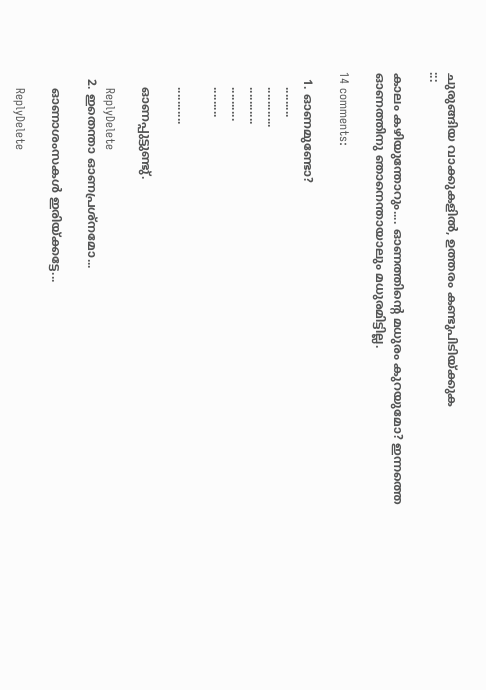ചുരുങ്ങിയ വാക്കുകളില്‍, ഉത്തരം കണ്ടുപിടിയ്ക്കുക
:::

കാലം കഴിയുന്തോറും.... ഓണത്തിന്റെ മധുരം കുറയുമോ? ഇന്നത്തെ ഓണത്തിനു ഞാനെന്തായാലും മധുരമിട്ടില്ല.

14 comments:

  1. ഓണമുണ്ടോ?
    .........
    ............
    ...........
    ..........
    .........

    ...........

    ഓണപ്പുട്ടുണ്ടു്.

    ReplyDelete
  2. ഇതെന്താ ഓണപ്രശ്നമോ...

    ഓണാശംസകള്‍ ഇരിയ്ക്കട്ടേ...

    ReplyDelete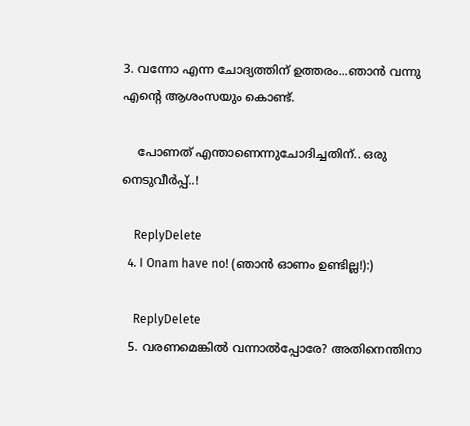3. വന്നോ എന്ന ചോദ്യത്തിന് ഉത്തരം...ഞാന്‍ വന്നു എന്റെ ആശംസയും കൊണ്ട്.

    പോണത് എന്താണെന്നുചോദിച്ചതിന്.. ഒരു നെടുവീര്‍പ്പ്..!

    ReplyDelete
  4. I Onam have no! (ഞാന്‍ ഓണം ഉണ്ടില്ല!):)

    ReplyDelete
  5. വരണമെങ്കില്‍ വന്നാല്‍പ്പോരേ? അതിനെന്തിനാ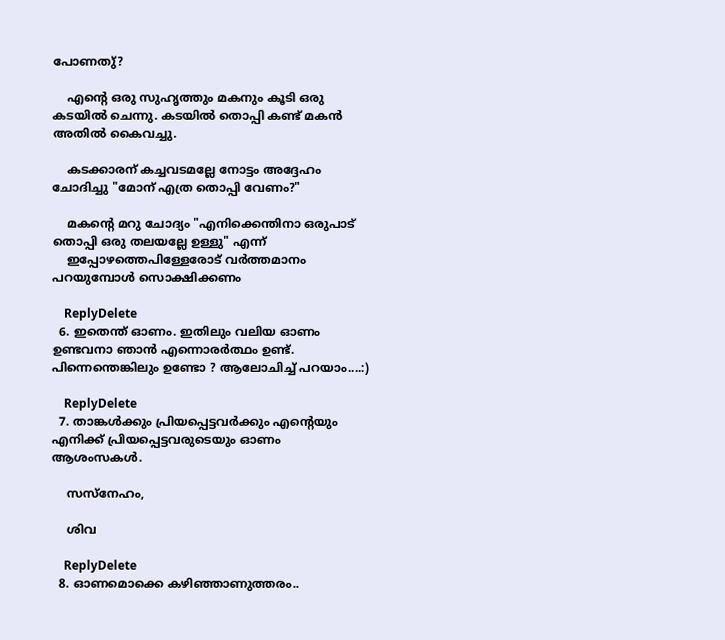പോണതു്?

    എന്റെ ഒരു സുഹൃത്തും മകനും കൂടി ഒരു കടയില്‍ ചെന്നു. കടയില്‍ തൊപ്പി കണ്ട്‌ മകന്‍ അതില്‍ കൈവച്ചു.

    കടക്കാരന്‌ കച്ചവടമല്ലേ നോട്ടം അദ്ദേഹം ചോദിച്ചു "മോന്‌ എത്ര തൊപ്പി വേണം?"

    മകന്റെ മറു ചോദ്യം "എനിക്കെന്തിനാ ഒരുപാട്‌ തൊപ്പി ഒരു തലയല്ലേ ഉള്ളു" എന്ന്‌
    ഇപ്പോഴത്തെപിള്ളേരോട്‌ വര്‍ത്തമാനം പറയുമ്പോള്‍ സൊക്ഷിക്കണം

    ReplyDelete
  6. ഇതെന്ത് ഓണം. ഇതിലും വലിയ ഓണം ഉണ്ടവനാ ഞാന്‍ എന്നൊരര്‍ത്ഥം ഉണ്ട്. പിന്നെന്തെങ്കിലും ഉണ്ടോ ? ആലോചിച്ച് പറയാം....:)

    ReplyDelete
  7. താങ്കള്‍ക്കും പ്രിയപ്പെട്ടവര്‍ക്കും എന്റെയും എനിക്ക് പ്രിയപ്പെട്ടവരുടെയും ഓണം ആശംസകള്‍.

    സസ്നേഹം,

    ശിവ

    ReplyDelete
  8. ഓണമൊക്കെ കഴിഞ്ഞാണുത്തരം..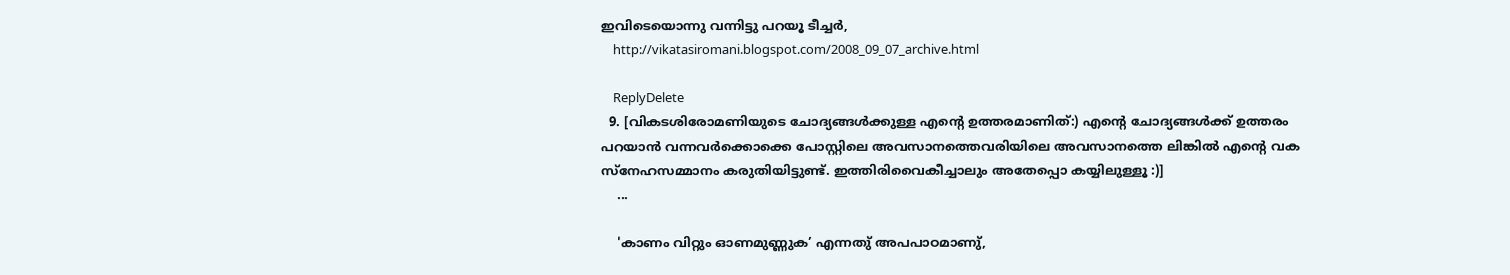ഇവിടെയൊന്നു വന്നിട്ടു പറയൂ ടീച്ചർ,
    http://vikatasiromani.blogspot.com/2008_09_07_archive.html

    ReplyDelete
  9. [വികടശിരോമണിയുടെ ചോദ്യങ്ങള്‍ക്കുള്ള എന്റെ ഉത്തരമാണിത്:) എന്റെ ചോദ്യങ്ങള്‍ക്ക് ഉത്തരം പറയാന്‍ വന്നവര്‍ക്കൊക്കെ പോസ്റ്റിലെ അവസാനത്തെവരിയിലെ അവസാനത്തെ ലിങ്കില്‍ എന്റെ വക സ്നേഹസമ്മാനം കരുതിയിട്ടുണ്ട്. ഇത്തിരിവൈകീച്ചാലും അതേപ്പൊ കയ്യിലുള്ളൂ :)]
    ...

    'കാണം വിറ്റും ഓണമുണ്ണുക’ എന്നതു് അപപാഠമാണു്,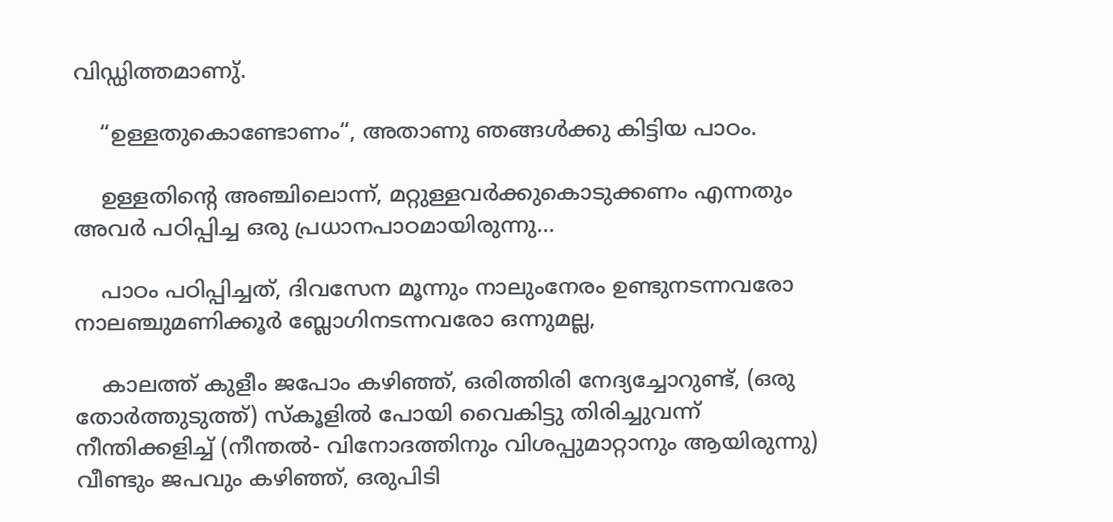വിഡ്ഡിത്തമാണു്.

    “ഉള്ളതുകൊണ്ടോണം“, അതാണു ഞങ്ങള്‍ക്കു കിട്ടിയ പാഠം.

    ഉള്ളതിന്റെ അഞ്ചിലൊന്ന്, മറ്റുള്ളവര്‍ക്കുകൊടുക്കണം എന്നതും അവര്‍ പഠിപ്പിച്ച ഒരു പ്രധാനപാഠമായിരുന്നു...

    പാഠം പഠിപ്പിച്ചത്, ദിവസേന മൂന്നും നാലുംനേരം ഉണ്ടുനടന്നവരോ നാലഞ്ചുമണിക്കൂര്‍ ബ്ലോഗിനടന്നവരോ ഒന്നുമല്ല,

    കാലത്ത് കുളീം ജപോം കഴിഞ്ഞ്, ഒരിത്തിരി നേദ്യച്ചോറുണ്ട്, (ഒരു തോര്‍ത്തുടുത്ത്) സ്കൂളില്‍ പോയി വൈകിട്ടു തിരിച്ചുവന്ന് നീന്തിക്കളിച്ച് (നീന്തല്‍- വിനോദത്തിനും വിശപ്പുമാറ്റാനും ആയിരുന്നു) വീണ്ടും ജപവും കഴിഞ്ഞ്, ഒരുപിടി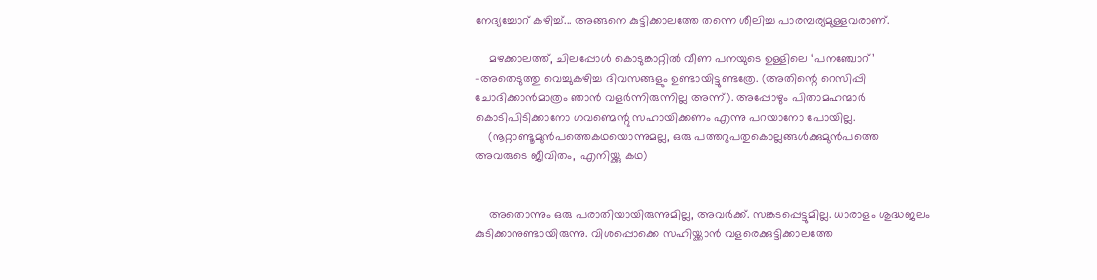നേദ്യച്ചോറ് കഴിച്ച്... അങ്ങനെ കുട്ടിക്കാലത്തേ തന്നെ ശീലിച്ച പാരമ്പര്യമുള്ളവരാണ്.

    മഴക്കാലത്ത്, ചിലപ്പോള്‍ കൊടുങ്കാറ്റില്‍ വീണ പനയുടെ ഉള്ളിലെ ‘പനഞ്ചോറ്’ -അതെടുത്തു വെച്ചുകഴിച്ച ദിവസങ്ങളും ഉണ്ടായിട്ടുണ്ടത്രേ. (അതിന്റെ റെസിപ്പി ചോദിക്കാന്‍മാത്രം ഞാന്‍ വളര്‍ന്നിരുന്നില്ല അന്ന്). അപ്പോഴും പിതാമഹന്മാര്‍ കൊടിപിടിക്കാനോ ഗവണ്മെന്റു സഹായിക്കണം എന്നു പറയാനോ പോയില്ല.
    (നൂറ്റാണ്ടൂമുന്‍‌പത്തെകഥയൊന്നുമല്ല, ഒരു പത്തറുപതുകൊല്ലങ്ങള്‍ക്കുമുന്‍പത്തെ അവരുടെ ജീവിതം, എനിയ്ക്കു കഥ)


    അതൊന്നും ഒരു പരാതിയായിരുന്നുമില്ല, അവര്‍ക്ക്. സങ്കടപ്പെട്ടുമില്ല. ധാരാളം ശുദ്ധജലം കുടിക്കാനുണ്ടായിരുന്നു. വിശപ്പൊക്കെ സഹിയ്ക്കാന്‍ വളരെക്കുട്ടിക്കാലത്തേ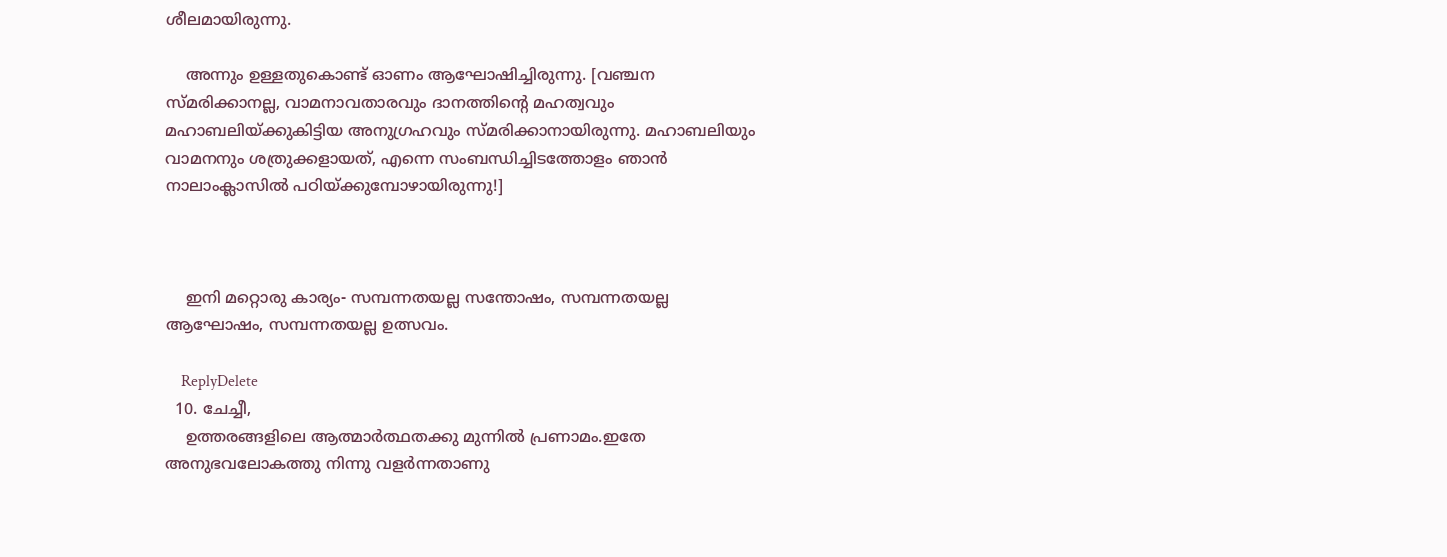ശീലമായിരുന്നു.

    അന്നും ഉള്ളതുകൊണ്ട് ഓണം ആഘോഷിച്ചിരുന്നു. [വഞ്ചന സ്മരിക്കാനല്ല, വാമനാവതാരവും ദാനത്തിന്റെ മഹത്വവും മഹാബലിയ്ക്കുകിട്ടിയ അനുഗ്രഹവും സ്മരിക്കാനായിരുന്നു. മഹാബലിയും വാമനനും ശത്രുക്കളായത്, എന്നെ സംബന്ധിച്ചിടത്തോളം ഞാന്‍ നാലാംക്ലാസില്‍ പഠിയ്ക്കുമ്പോഴായിരുന്നു!]



    ഇനി മറ്റൊരു കാര്യം- സമ്പന്നതയല്ല സന്തോഷം, സമ്പന്നതയല്ല ആഘോഷം, സമ്പന്നതയല്ല ഉത്സവം.

    ReplyDelete
  10. ചേച്ചീ,
    ഉത്തരങ്ങളിലെ ആത്മാർത്ഥതക്കു മുന്നിൽ പ്രണാമം.ഇതേ അനുഭവലോകത്തു നിന്നു വളർന്നതാണു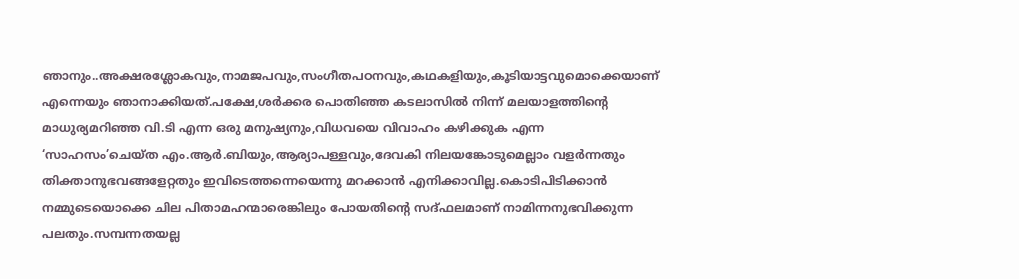ഞാനും..അക്ഷരശ്ലോകവും,നാമജപവും,സംഗീതപഠനവും,കഥകളിയും,കൂടിയാട്ടവുമൊക്കെയാണ് എന്നെയും ഞാനാക്കിയത്.പക്ഷേ,ശർക്കര പൊതിഞ്ഞ കടലാസിൽ നിന്ന് മലയാളത്തിന്റെ മാധുര്യമറിഞ്ഞ വി.ടി എന്ന ഒരു മനുഷ്യനും,വിധവയെ വിവാഹം കഴിക്കുക എന്ന ‘സാഹസം’ചെയ്ത എം.ആർ.ബിയും,ആര്യാപള്ളവും,ദേവകി നിലയങ്കോടുമെല്ലാം വളർന്നതും തിക്താനുഭവങ്ങളേറ്റതും ഇവിടെത്തന്നെയെന്നു മറക്കാൻ എനിക്കാവില്ല.കൊടിപിടിക്കാൻ നമ്മുടെയൊക്കെ ചില പിതാമഹന്മാരെങ്കിലും പോയതിന്റെ സദ്ഫലമാണ് നാമിന്നനുഭവിക്കുന്ന പലതും.സമ്പന്നതയല്ല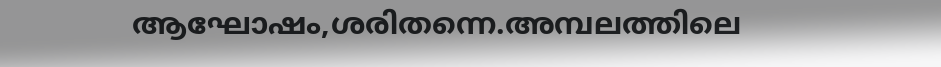ആഘോഷം,ശരിതന്നെ.അമ്പലത്തിലെ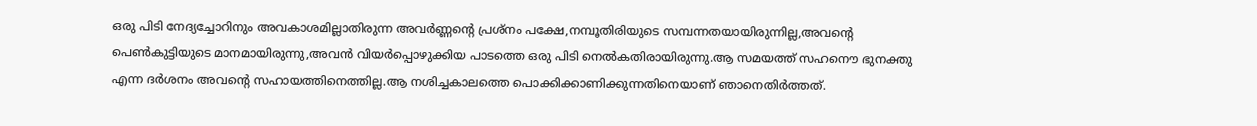ഒരു പിടി നേദ്യച്ചോറിനും അവകാശമില്ലാതിരുന്ന അവർണ്ണന്റെ പ്രശ്നം പക്ഷേ,നമ്പൂതിരിയുടെ സമ്പന്നതയായിരുന്നില്ല,അവന്റെ പെൺകുട്ടിയുടെ മാനമായിരുന്നു,അവൻ വിയർപ്പൊഴുക്കിയ പാടത്തെ ഒരു പിടി നെൽകതിരായിരുന്നു.ആ സമയത്ത് സഹനൌ ഭുനക്തു എന്ന ദർശനം അവന്റെ സഹായത്തിനെത്തില്ല.ആ നശിച്ചകാ‍ലത്തെ പൊക്കിക്കാണിക്കുന്നതിനെയാണ് ഞാനെതിർത്തത്.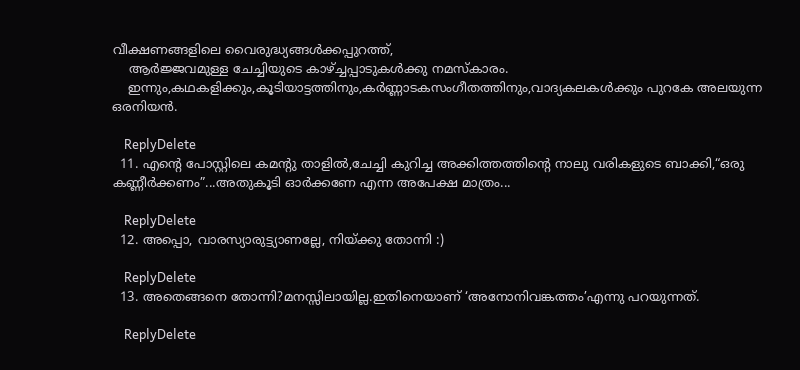വീക്ഷണങ്ങളിലെ വൈരുദ്ധ്യങ്ങൾക്കപ്പുറത്ത്,
    ആർജ്ജവമുള്ള ചേച്ചിയുടെ കാഴ്ച്ചപ്പാടുകൾക്കു നമസ്കാരം.
    ഇന്നും,കഥകളിക്കും,കൂടിയാട്ടത്തിനും,കർണ്ണാടകസംഗീതത്തിനും,വാദ്യകലകൾക്കും പുറകേ അലയുന്ന ഒരനിയൻ.

    ReplyDelete
  11. എന്റെ പോസ്റ്റിലെ കമന്റു താളിൽ,ചേച്ചി കുറിച്ച അക്കിത്തത്തിന്റെ നാലു വരികളുടെ ബാക്കി,“ഒരു കണ്ണീർക്കണം”...അതുകൂടി ഓർക്കണേ എന്ന അപേക്ഷ മാത്രം...

    ReplyDelete
  12. അപ്പൊ, വാരസ്യാരുട്ട്യാണല്ലേ, നിയ്ക്കു തോന്നി :)

    ReplyDelete
  13. അതെങ്ങനെ തോന്നി?മനസ്സിലായില്ല.ഇതിനെയാണ് ‘അനോനിവങ്കത്തം’എന്നു പറയുന്നത്.

    ReplyDelete